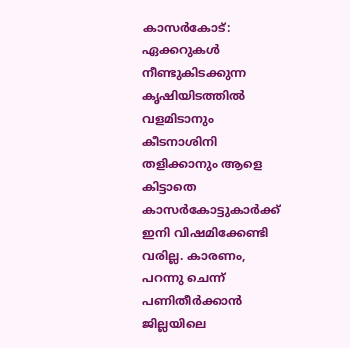കാസർകോട്: ഏക്കറുകൾ നീണ്ടുകിടക്കുന്ന കൃഷിയിടത്തിൽ വളമിടാനും കീടനാശിനി തളിക്കാനും ആളെ കിട്ടാതെ കാസർകോട്ടുകാർക്ക് ഇനി വിഷമിക്കേണ്ടി വരില്ല. കാരണം, പറന്നു ചെന്ന് പണിതീർക്കാൻ ജില്ലയിലെ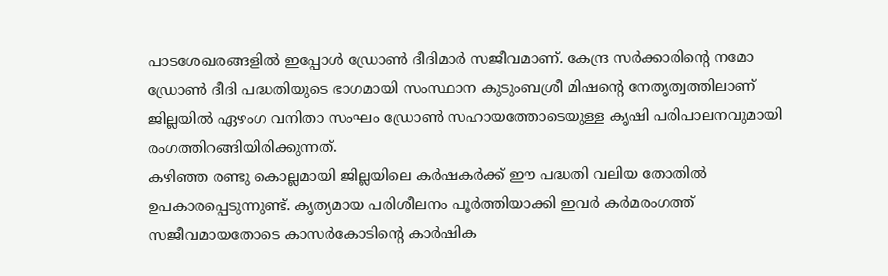പാടശേഖരങ്ങളിൽ ഇപ്പോൾ ഡ്രോൺ ദീദിമാർ സജീവമാണ്. കേന്ദ്ര സർക്കാരിന്റെ നമോ ഡ്രോൺ ദീദി പദ്ധതിയുടെ ഭാഗമായി സംസ്ഥാന കുടുംബശ്രീ മിഷന്റെ നേതൃത്വത്തിലാണ് ജില്ലയിൽ ഏഴംഗ വനിതാ സംഘം ഡ്രോൺ സഹായത്തോടെയുള്ള കൃഷി പരിപാലനവുമായി രംഗത്തിറങ്ങിയിരിക്കുന്നത്.
കഴിഞ്ഞ രണ്ടു കൊല്ലമായി ജില്ലയിലെ കർഷകർക്ക് ഈ പദ്ധതി വലിയ തോതിൽ ഉപകാരപ്പെടുന്നുണ്ട്. കൃത്യമായ പരിശീലനം പൂർത്തിയാക്കി ഇവർ കർമരംഗത്ത് സജീവമായതോടെ കാസർകോടിന്റെ കാർഷിക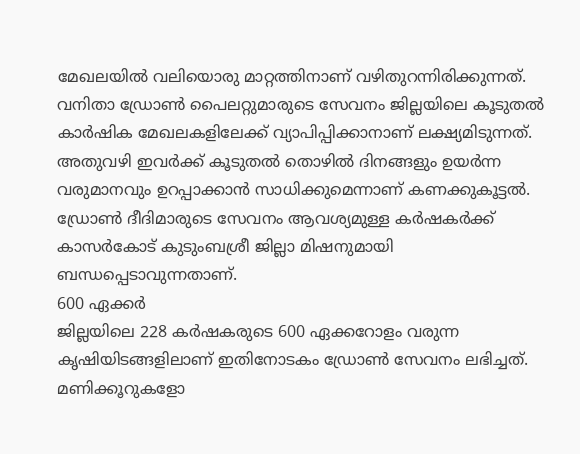മേഖലയിൽ വലിയൊരു മാറ്റത്തിനാണ് വഴിതുറന്നിരിക്കുന്നത്.
വനിതാ ഡ്രോൺ പൈലറ്റുമാരുടെ സേവനം ജില്ലയിലെ കൂടുതൽ കാർഷിക മേഖലകളിലേക്ക് വ്യാപിപ്പിക്കാനാണ് ലക്ഷ്യമിടുന്നത്. അതുവഴി ഇവർക്ക് കൂടുതൽ തൊഴിൽ ദിനങ്ങളും ഉയർന്ന വരുമാനവും ഉറപ്പാക്കാൻ സാധിക്കുമെന്നാണ് കണക്കുകൂട്ടൽ. ഡ്രോൺ ദീദിമാരുടെ സേവനം ആവശ്യമുള്ള കർഷകർക്ക് കാസർകോട് കുടുംബശ്രീ ജില്ലാ മിഷനുമായി ബന്ധപ്പെടാവുന്നതാണ്.
600 ഏക്കർ
ജില്ലയിലെ 228 കർഷകരുടെ 600 ഏക്കറോളം വരുന്ന കൃഷിയിടങ്ങളിലാണ് ഇതിനോടകം ഡ്രോൺ സേവനം ലഭിച്ചത്. മണിക്കൂറുകളോ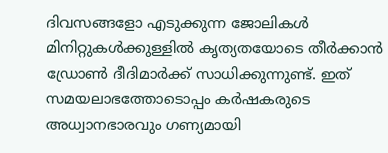ദിവസങ്ങളോ എടുക്കുന്ന ജോലികൾ മിനിറ്റുകൾക്കുള്ളിൽ കൃത്യതയോടെ തീർക്കാൻ ഡ്രോൺ ദീദിമാർക്ക് സാധിക്കുന്നുണ്ട്. ഇത് സമയലാഭത്തോടൊപ്പം കർഷകരുടെ അധ്വാനഭാരവും ഗണ്യമായി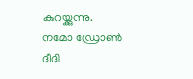കുറയ്ക്കുന്നു.
നമോ ഡ്രോൺ ദീദി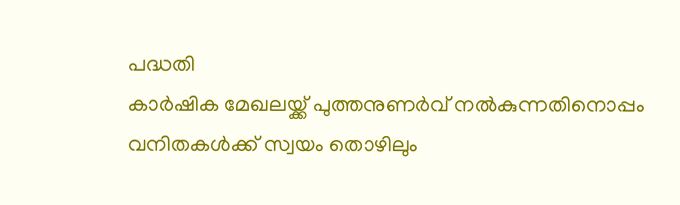പദ്ധതി
കാർഷിക മേഖലയ്ക്ക് പുത്തനുണർവ് നൽകുന്നതിനൊപ്പം വനിതകൾക്ക് സ്വയം തൊഴിലും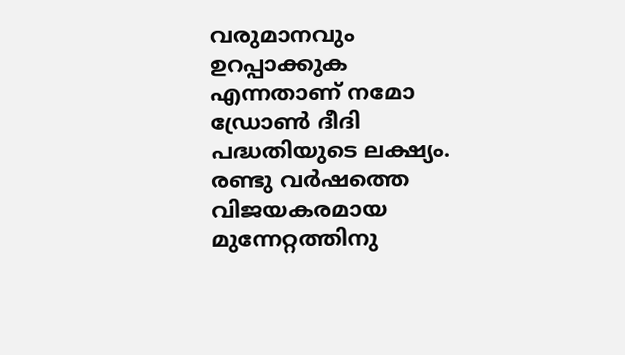വരുമാനവും ഉറപ്പാക്കുക എന്നതാണ് നമോ ഡ്രോൺ ദീദി പദ്ധതിയുടെ ലക്ഷ്യം. രണ്ടു വർഷത്തെ വിജയകരമായ മുന്നേറ്റത്തിനു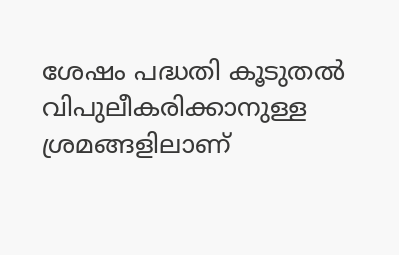ശേഷം പദ്ധതി കൂടുതൽ വിപുലീകരിക്കാനുള്ള ശ്രമങ്ങളിലാണ്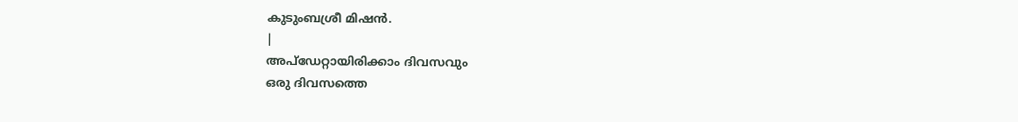കുടുംബശ്രീ മിഷൻ.
|
അപ്ഡേറ്റായിരിക്കാം ദിവസവും
ഒരു ദിവസത്തെ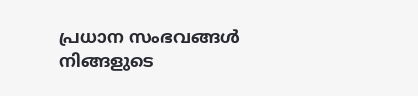പ്രധാന സംഭവങ്ങൾ നിങ്ങളുടെ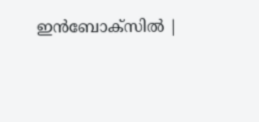ഇൻബോക്സിൽ |